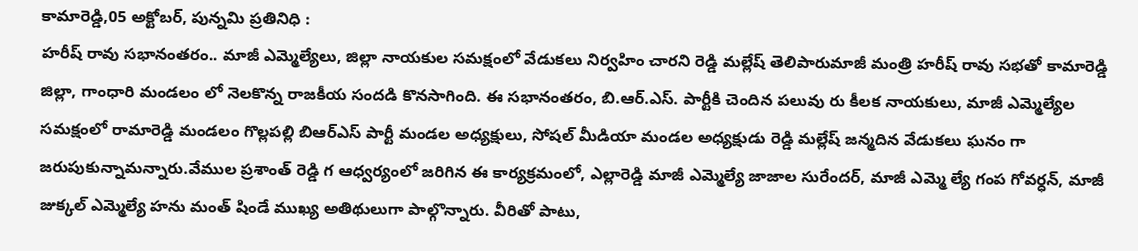కామారెడ్డి,05 అక్టోబర్, పున్నమి ప్రతినిధి :
హరీష్ రావు సభానంతరం.. మాజీ ఎమ్మెల్యేలు, జిల్లా నాయకుల సమక్షంలో వేడుకలు నిర్వహిం చారని రెడ్డి మల్లేష్ తెలిపారుమాజీ మంత్రి హరీష్ రావు సభతో కామారెడ్డి జిల్లా, గాంధారి మండలం లో నెలకొన్న రాజకీయ సందడి కొనసాగింది. ఈ సభానంతరం, బి.ఆర్.ఎస్. పార్టీకి చెందిన పలువు రు కీలక నాయకులు, మాజీ ఎమ్మెల్యేల సమక్షంలో రామారెడ్డి మండలం గొల్లపల్లి బిఆర్ఎస్ పార్టీ మండల అధ్యక్షులు, సోషల్ మీడియా మండల అధ్యక్షుడు రెడ్డి మల్లేష్ జన్మదిన వేడుకలు ఘనం గా జరుపుకున్నామన్నారు.వేముల ప్రశాంత్ రెడ్డి గ ఆధ్వర్యంలో జరిగిన ఈ కార్యక్రమంలో, ఎల్లారెడ్డి మాజీ ఎమ్మెల్యే జాజాల సురేందర్, మాజీ ఎమ్మె ల్యే గంప గోవర్ధన్, మాజీ జుక్కల్ ఎమ్మెల్యే హను మంత్ షిండే ముఖ్య అతిథులుగా పాల్గొన్నారు. వీరితో పాటు,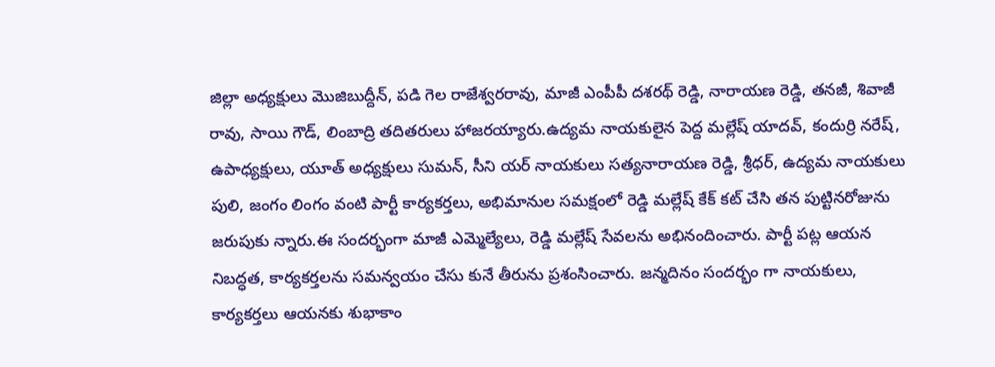జిల్లా అధ్యక్షులు మొజిబుద్దీన్, పడి గెల రాజేశ్వరరావు, మాజీ ఎంపీపీ దశరథ్ రెడ్డి, నారాయణ రెడ్డి, తనజీ, శివాజీ రావు, సాయి గౌడ్, లింబాద్రి తదితరులు హాజరయ్యారు.ఉద్యమ నాయకులైన పెద్ద మల్లేష్ యాదవ్, కందుర్రి నరేష్, ఉపాధ్యక్షులు, యూత్ అధ్యక్షులు సుమన్, సీని యర్ నాయకులు సత్యనారాయణ రెడ్డి, శ్రీధర్, ఉద్యమ నాయకులు పులి, జంగం లింగం వంటి పార్టీ కార్యకర్తలు, అభిమానుల సమక్షంలో రెడ్డి మల్లేష్ కేక్ కట్ చేసి తన పుట్టినరోజును జరుపుకు న్నారు.ఈ సందర్భంగా మాజీ ఎమ్మెల్యేలు, రెడ్డి మల్లేష్ సేవలను అభినందించారు. పార్టీ పట్ల ఆయన నిబద్ధత, కార్యకర్తలను సమన్వయం చేసు కునే తీరును ప్రశంసించారు. జన్మదినం సందర్భం గా నాయకులు, కార్యకర్తలు ఆయనకు శుభాకాం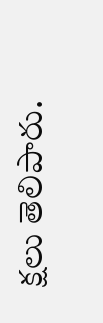క్షలు తెలిపారు.